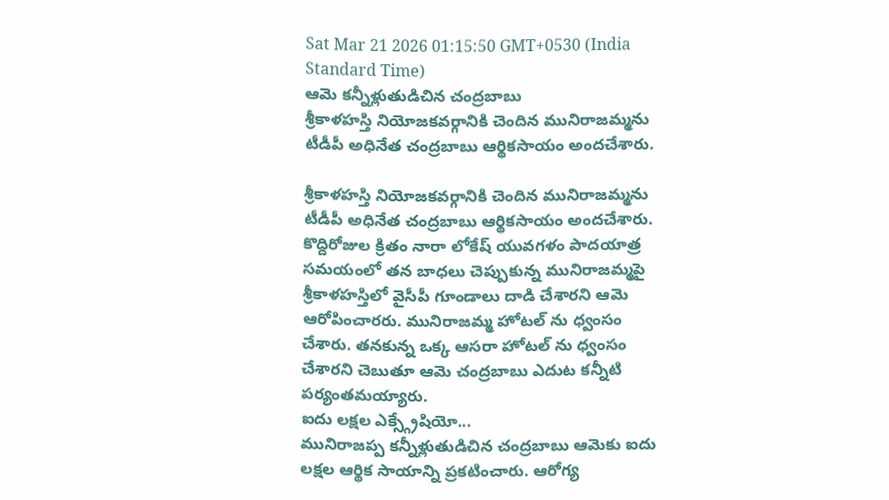Sat Mar 21 2026 01:15:50 GMT+0530 (India Standard Time)
ఆమె కన్నీళ్లుతుడిచిన చంద్రబాబు
శ్రీకాళహస్తి నియోజకవర్గానికి చెందిన మునిరాజమ్మను టీడీపీ అధినేత చంద్రబాబు ఆర్థికసాయం అందచేశారు.

శ్రీకాళహస్తి నియోజకవర్గానికి చెందిన మునిరాజమ్మను టీడీపీ అధినేత చంద్రబాబు ఆర్థికసాయం అందచేశారు. కొద్దిరోజుల క్రితం నారా లోకేష్ యువగళం పాదయాత్ర సమయంలో తన బాధలు చెప్పుకున్న మునిరాజమ్మపై శ్రీకాళహస్తిలో వైసీపీ గూండాలు దాడి చేశారని ఆమె ఆరోపించారరు. మునిరాజమ్మ హోటల్ ను ధ్వంసం చేశారు. తనకున్న ఒక్క ఆసరా హోటల్ ను ధ్వంసం చేశారని చెబుతూ ఆమె చంద్రబాబు ఎదుట కన్నీటి పర్యంతమయ్యారు.
ఐదు లక్షల ఎక్స్గ్రేషియో...
మునిరాజప్ప కన్నీళ్లుతుడిచిన చంద్రబాబు ఆమెకు ఐదు లక్షల ఆర్థిక సాయాన్ని ప్రకటించారు. ఆరోగ్య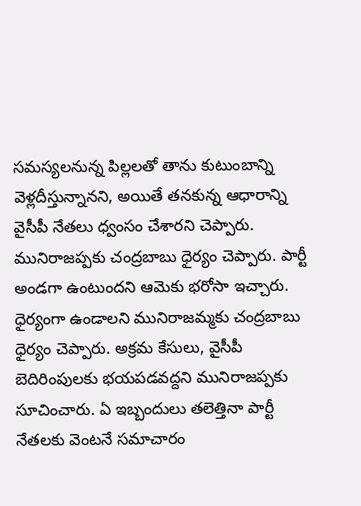సమస్యలనున్న పిల్లలతో తాను కుటుంబాన్ని వెళ్లదీస్తున్నానని, అయితే తనకున్న ఆధారాన్ని వైసీపీ నేతలు ధ్వంసం చేశారని చెప్పారు. మునిరాజప్పకు చంద్రబాబు ధైర్యం చెప్పారు. పార్టీ అండగా ఉంటుందని ఆమెకు భరోసా ఇచ్చారు. ధైర్యంగా ఉండాలని మునిరాజమ్మకు చంద్రబాబు ధైర్యం చెప్పారు. అక్రమ కేసులు, వైసీపీ బెదిరింపులకు భయపడవద్దని మునిరాజప్పకు సూచించారు. ఏ ఇబ్బందులు తలెత్తినా పార్టీ నేతలకు వెంటనే సమాచారం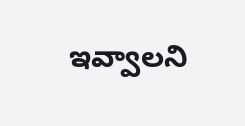ఇవ్వాలని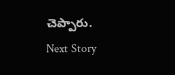చెప్పారు.
Next Story